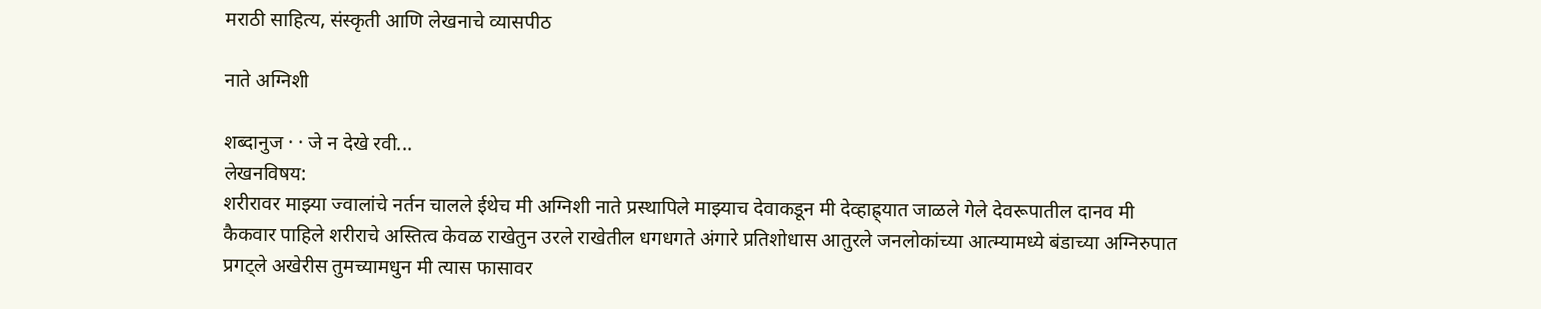मराठी साहित्य, संस्कृती आणि लेखनाचे व्यासपीठ

नाते अग्निशी

शब्दानुज · · जे न देखे रवी...
लेखनविषय:
शरीरावर माझ्या ज्वालांचे नर्तन चालले ईथेच मी अग्निशी नाते प्रस्थापिले माझ्याच देवाकडून मी देव्हाह्र्यात जाळले गेले देवरूपातील दानव मी कैकवार पाहिले शरीराचे अस्तित्व केवळ राखेतुन उरले राखेतील धगधगते अंगारे प्रतिशोधास आतुरले जनलोकांच्या आत्म्यामध्ये बंडाच्या अग्निरुपात प्रगट्ले अखेरीस तुमच्यामधुन मी त्यास फासावर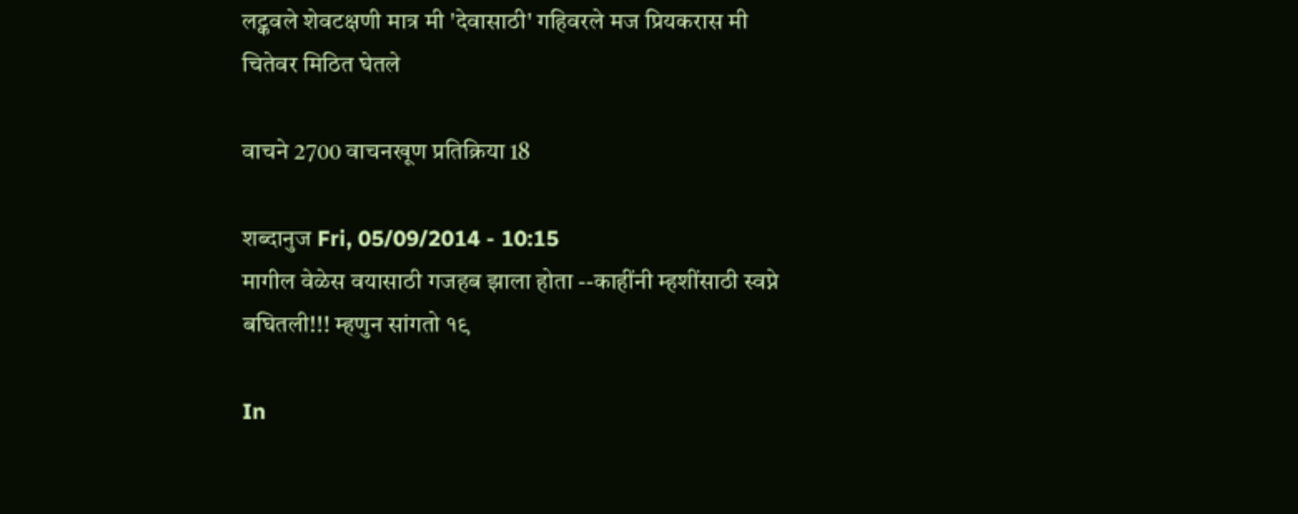लट्कवले शेवटक्षणी मात्र मी 'देवासाठी' गहिवरले मज प्रियकरास मी चितेवर मिठित घेतले

वाचने 2700 वाचनखूण प्रतिक्रिया 18

शब्दानुज Fri, 05/09/2014 - 10:15
मागील वेळेस वयासाठी गजहब झाला होता --काहींनी म्हशींसाठी स्वप्ने बघितली!!! म्हणुन सांगतो १९

In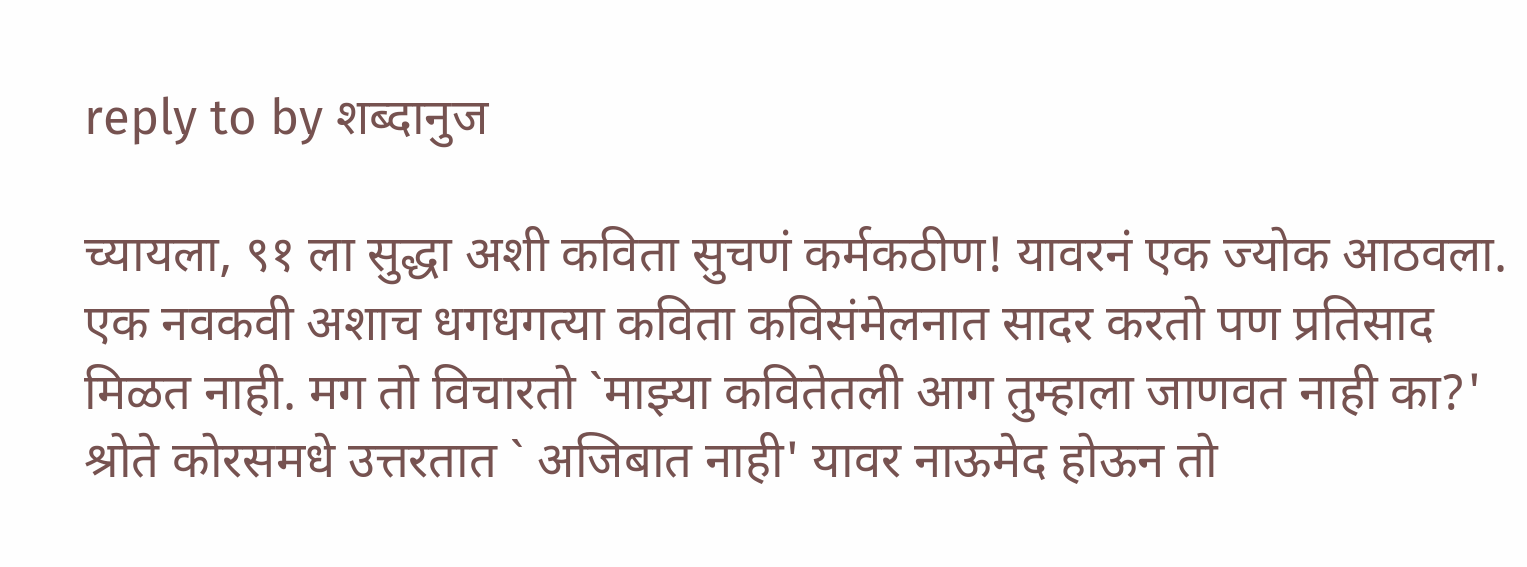reply to by शब्दानुज

च्यायला, ९१ ला सुद्धा अशी कविता सुचणं कर्मकठीण! यावरनं एक ज्योक आठवला. एक नवकवी अशाच धगधगत्या कविता कविसंमेलनात सादर करतो पण प्रतिसाद मिळत नाही. मग तो विचारतो `माझ्या कवितेतली आग तुम्हाला जाणवत नाही का?' श्रोते कोरसमधे उत्तरतात ` अजिबात नाही' यावर नाऊमेद होऊन तो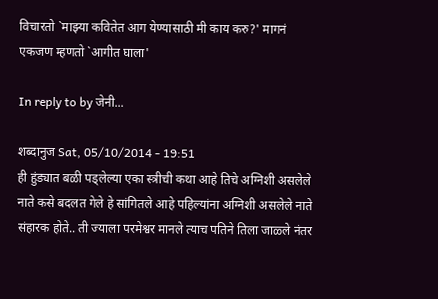विचारतो `माझ्या कवितेत आग येण्यासाठी मी काय करु?' मागनं एकजण म्हणतो `आगीत घाला'

In reply to by जेनी...

शब्दानुज Sat, 05/10/2014 - 19:51
ही हुंड्यात बळी पड्लेल्या एका स्त्रीची कथा आहे तिचे अग्निशी असलेले नाते कसे बदलत गेले हे सांगितले आहे पहिल्यांना अग्निशी असलेले नाते संहारक होते.. ती ज्याला परमेश्वर मानले त्याच पतिने तिला जाळ्ले नंतर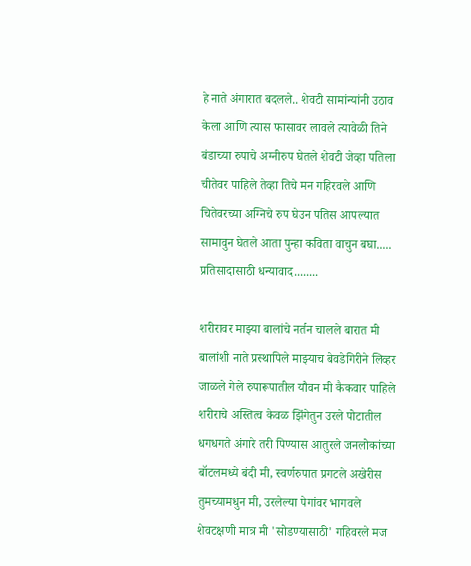हे नाते अंगारात बदलले.. शेवटी सामांन्यांनी उठाव केला आणि त्यास फासावर लावले त्यावेळी तिने बंडाच्या रुपाचे अग्नीरुप घेतले शेवटी जेव्हा पतिला चीतेवर पाहिले तेव्हा तिचे मन गहिरवले आणि चितेवरच्या अग्निचे रुप घेउन पतिस आपल्यात सामावुन घेतले आता पुन्हा कविता वाचुन बघा..... प्रतिसादासाठी धन्यावाद........

शरीरावर माझ्या बालांचे नर्तन चालले बारात मी बालांशी नाते प्रस्थापिले माझ्याच बेवडेगिरीने लिव्हर जाळले गेले रुपारूपातील यौवन मी कैकवार पाहिले शरीराचे अस्तित्व केवळ झिंगेतुन उरले पोटातील धगधगते अंगारे तरी पिण्यास आतुरले जनलोकांच्या बॉटलमध्ये बंदी मी, स्वर्णरुपात प्रगटले अखेरीस तुमच्यामधुन मी, उरलेल्या पेगांवर भागवले शेवटक्षणी मात्र मी 'सोडण्यासाठी' गहिवरले मज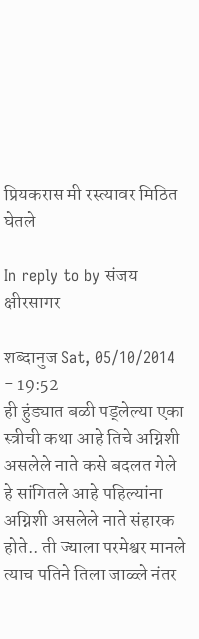प्रियकरास मी रस्त्यावर मिठित घेतले

In reply to by संजय क्षीरसागर

शब्दानुज Sat, 05/10/2014 - 19:52
ही हुंड्यात बळी पड्लेल्या एका स्त्रीची कथा आहे तिचे अग्निशी असलेले नाते कसे बदलत गेले हे सांगितले आहे पहिल्यांना अग्निशी असलेले नाते संहारक होते.. ती ज्याला परमेश्वर मानले त्याच पतिने तिला जाळ्ले नंतर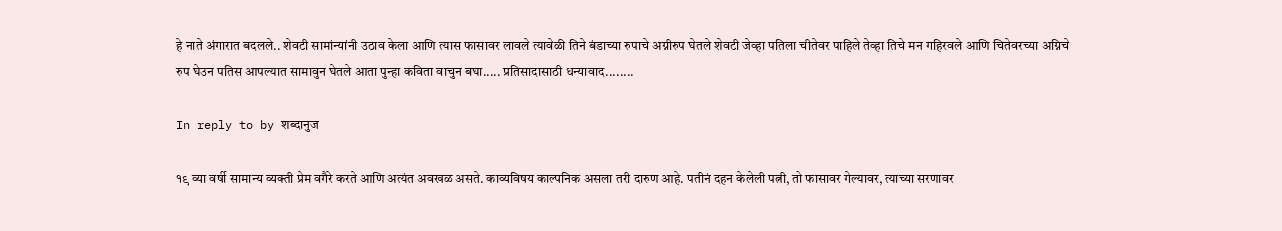हे नाते अंगारात बदलले.. शेवटी सामांन्यांनी उठाव केला आणि त्यास फासावर लावले त्यावेळी तिने बंडाच्या रुपाचे अग्नीरुप घेतले शेवटी जेव्हा पतिला चीतेवर पाहिले तेव्हा तिचे मन गहिरवले आणि चितेवरच्या अग्निचे रुप घेउन पतिस आपल्यात सामावुन घेतले आता पुन्हा कविता वाचुन बघा..... प्रतिसादासाठी धन्यावाद........

In reply to by शब्दानुज

१९ व्या वर्षी सामान्य व्यक्ती प्रेम वगैरे करते आणि अत्यंत अवखळ असते. काव्यविषय काल्पनिक असला तरी दारुण आहे. पतीनं दहन केलेली पत्नी, तो फासावर गेल्यावर, त्याच्या सरणावर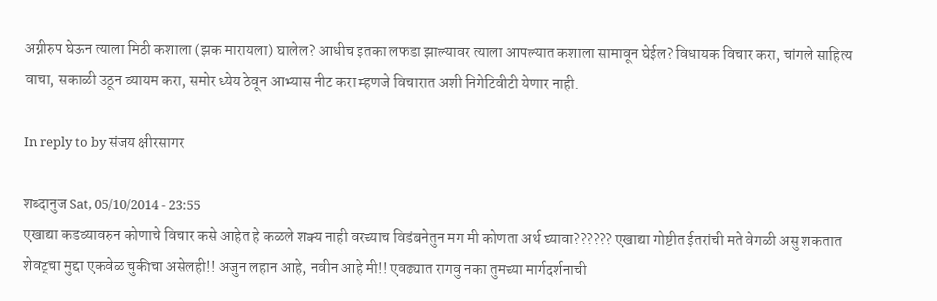अग्नीरुप घेऊन त्याला मिठी कशाला (झक मारायला) घालेल? आधीच इतका लफडा झाल्यावर त्याला आपल्यात कशाला सामावून घेईल? विधायक विचार करा, चांगले साहित्य वाचा, सकाळी उठून व्यायम करा, समोर ध्येय ठेवून आभ्यास नीट करा म्हणजे विचारात अशी निगेटिवीटी येणार नाही.

In reply to by संजय क्षीरसागर

शब्दानुज Sat, 05/10/2014 - 23:55
एखाद्या कडव्यावरुन कोणाचे विचार कसे आहेत हे कळले शक्य नाही वरच्याच विडंबनेतुन मग मी कोणता अर्थ घ्यावा?????? एखाद्या गोष्टीत ईतरांची मते वेगळी असु शकतात शेवट्चा मुद्दा एकवेळ चुकीचा असेलही!! अजुन लहान आहे, नवीन आहे मी!! एवढ्यात रागवु नका तुमच्या मार्गदर्शनाची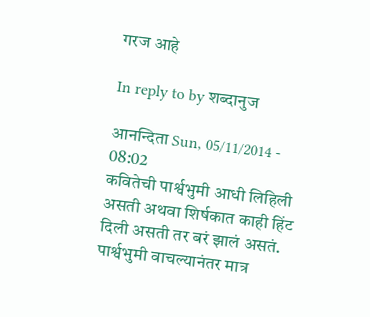गरज आहे

In reply to by शब्दानुज

आनन्दिता Sun, 05/11/2014 - 08:02
कवितेची पार्श्वभुमी आधी लिहिली असती अथवा शिर्षकात काही हिंट दिली असती तर बरं झालं असतं. पार्श्वभुमी वाचल्यानंतर मात्र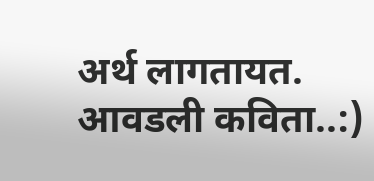अर्थ लागतायत. आवडली कविता..:)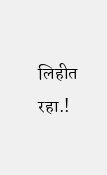लिहीत रहा.!